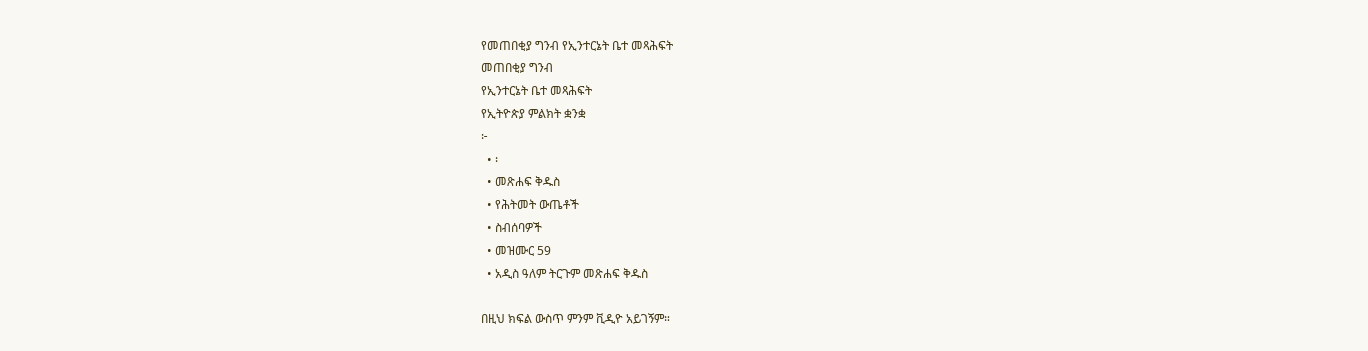የመጠበቂያ ግንብ የኢንተርኔት ቤተ መጻሕፍት
መጠበቂያ ግንብ
የኢንተርኔት ቤተ መጻሕፍት
የኢትዮጵያ ምልክት ቋንቋ
፦
  • ፡
  • መጽሐፍ ቅዱስ
  • የሕትመት ውጤቶች
  • ስብሰባዎች
  • መዝሙር 59
  • አዲስ ዓለም ትርጉም መጽሐፍ ቅዱስ

በዚህ ክፍል ውስጥ ምንም ቪዲዮ አይገኝም።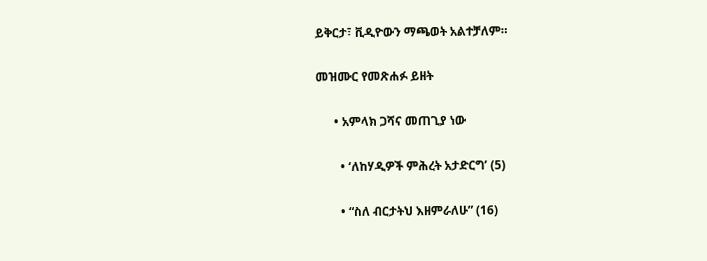ይቅርታ፣ ቪዲዮውን ማጫወት አልተቻለም።

መዝሙር የመጽሐፉ ይዘት

      • አምላክ ጋሻና መጠጊያ ነው

        • ‘ለከሃዲዎች ምሕረት አታድርግ’ (5)

        • “ስለ ብርታትህ እዘምራለሁ” (16)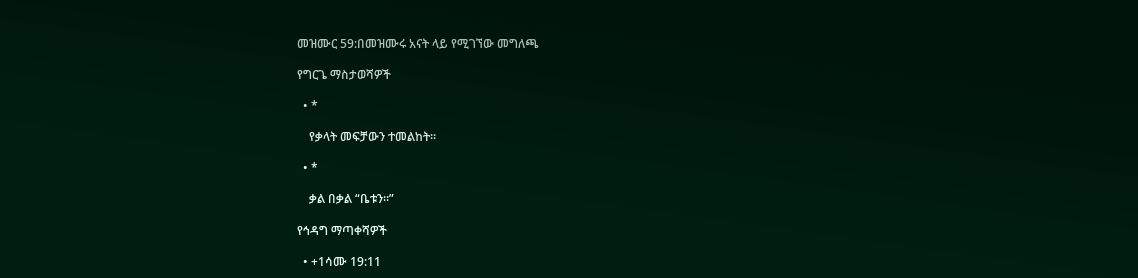መዝሙር 59:በመዝሙሩ አናት ላይ የሚገኘው መግለጫ

የግርጌ ማስታወሻዎች

  • *

    የቃላት መፍቻውን ተመልከት።

  • *

    ቃል በቃል “ቤቱን።”

የኅዳግ ማጣቀሻዎች

  • +1ሳሙ 19:11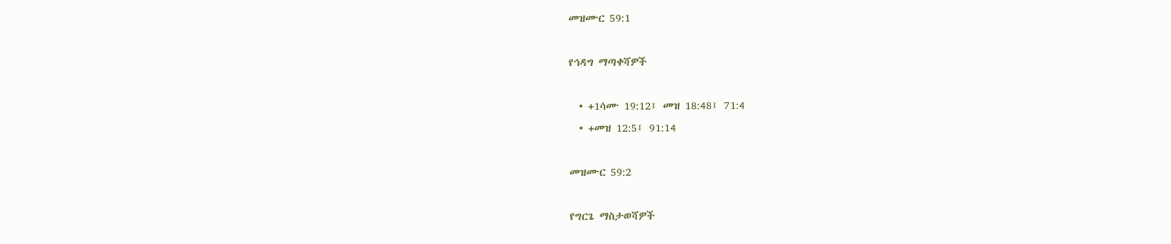መዝሙር 59:1

የኅዳግ ማጣቀሻዎች

  • +1ሳሙ 19:12፤ መዝ 18:48፤ 71:4
  • +መዝ 12:5፤ 91:14

መዝሙር 59:2

የግርጌ ማስታወሻዎች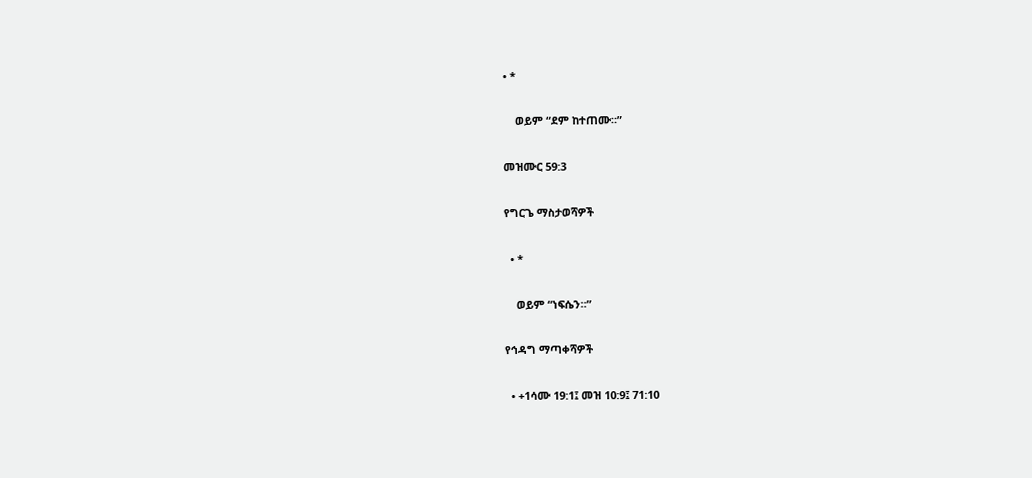• *

    ወይም “ደም ከተጠሙ።”

መዝሙር 59:3

የግርጌ ማስታወሻዎች

  • *

    ወይም “ነፍሴን።”

የኅዳግ ማጣቀሻዎች

  • +1ሳሙ 19:1፤ መዝ 10:9፤ 71:10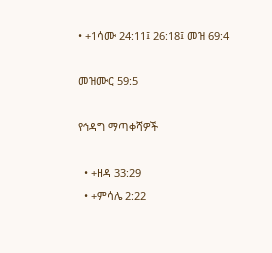• +1ሳሙ 24:11፤ 26:18፤ መዝ 69:4

መዝሙር 59:5

የኅዳግ ማጣቀሻዎች

  • +ዘዳ 33:29
  • +ምሳሌ 2:22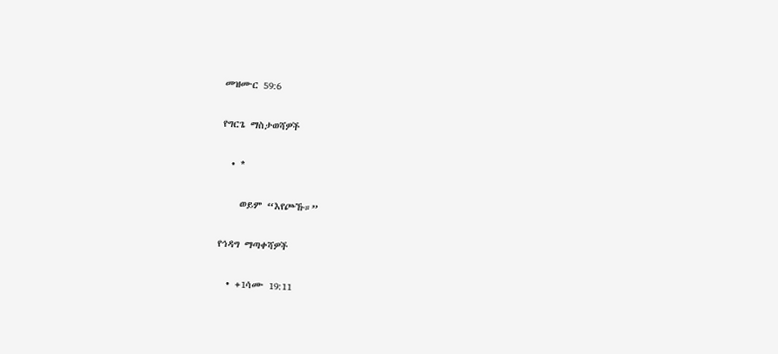መዝሙር 59:6

የግርጌ ማስታወሻዎች

  • *

    ወይም “እየጮኹ።”

የኅዳግ ማጣቀሻዎች

  • +1ሳሙ 19:11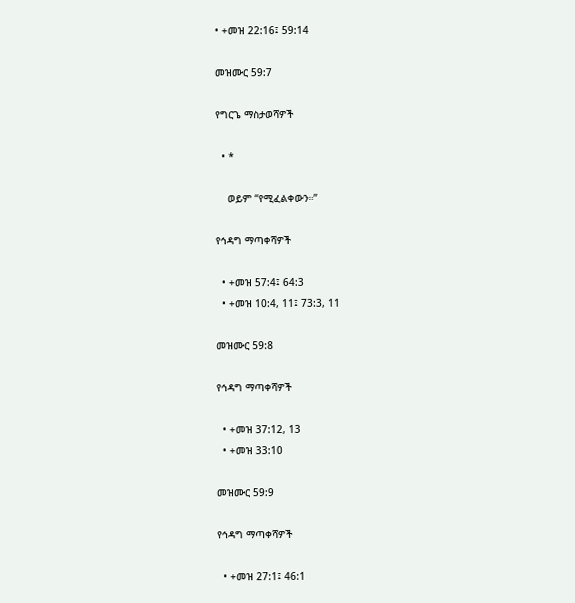• +መዝ 22:16፤ 59:14

መዝሙር 59:7

የግርጌ ማስታወሻዎች

  • *

    ወይም “የሚፈልቀውን።”

የኅዳግ ማጣቀሻዎች

  • +መዝ 57:4፤ 64:3
  • +መዝ 10:4, 11፤ 73:3, 11

መዝሙር 59:8

የኅዳግ ማጣቀሻዎች

  • +መዝ 37:12, 13
  • +መዝ 33:10

መዝሙር 59:9

የኅዳግ ማጣቀሻዎች

  • +መዝ 27:1፤ 46:1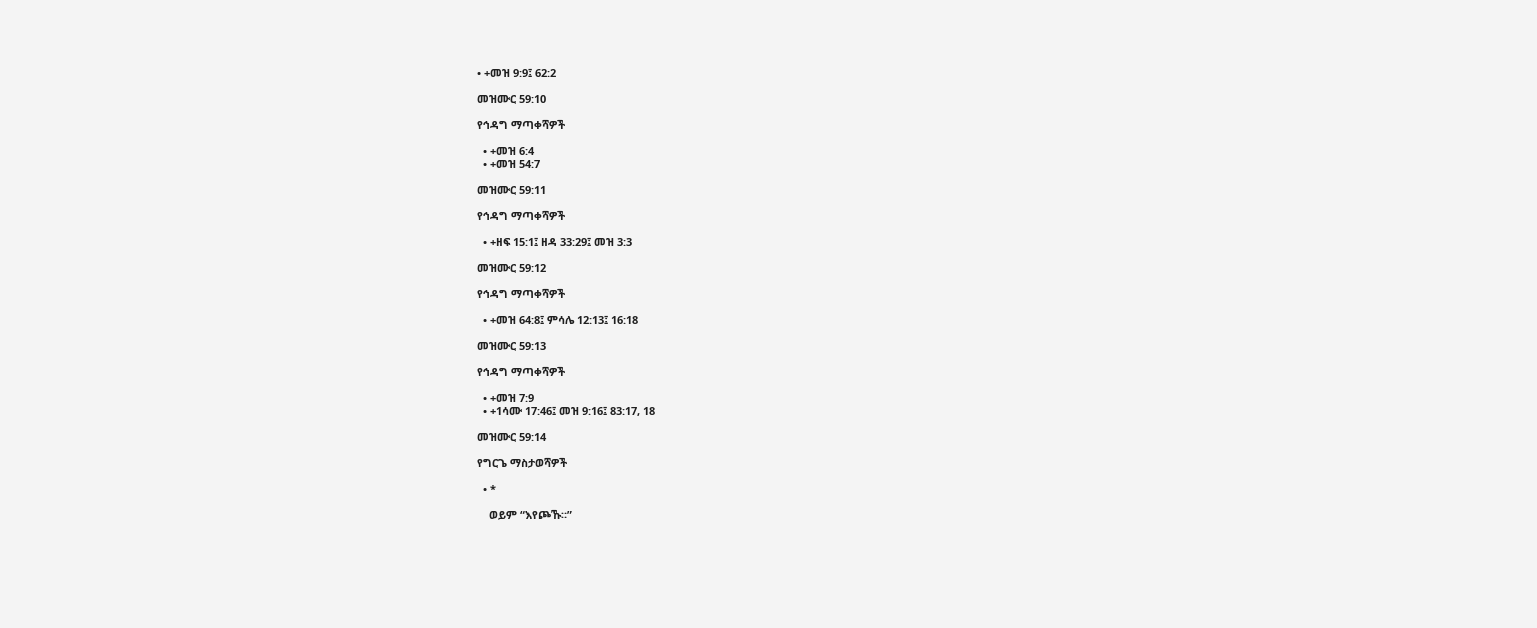• +መዝ 9:9፤ 62:2

መዝሙር 59:10

የኅዳግ ማጣቀሻዎች

  • +መዝ 6:4
  • +መዝ 54:7

መዝሙር 59:11

የኅዳግ ማጣቀሻዎች

  • +ዘፍ 15:1፤ ዘዳ 33:29፤ መዝ 3:3

መዝሙር 59:12

የኅዳግ ማጣቀሻዎች

  • +መዝ 64:8፤ ምሳሌ 12:13፤ 16:18

መዝሙር 59:13

የኅዳግ ማጣቀሻዎች

  • +መዝ 7:9
  • +1ሳሙ 17:46፤ መዝ 9:16፤ 83:17, 18

መዝሙር 59:14

የግርጌ ማስታወሻዎች

  • *

    ወይም “እየጮኹ።”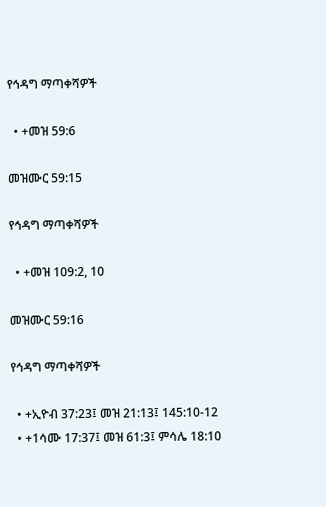የኅዳግ ማጣቀሻዎች

  • +መዝ 59:6

መዝሙር 59:15

የኅዳግ ማጣቀሻዎች

  • +መዝ 109:2, 10

መዝሙር 59:16

የኅዳግ ማጣቀሻዎች

  • +ኢዮብ 37:23፤ መዝ 21:13፤ 145:10-12
  • +1ሳሙ 17:37፤ መዝ 61:3፤ ምሳሌ 18:10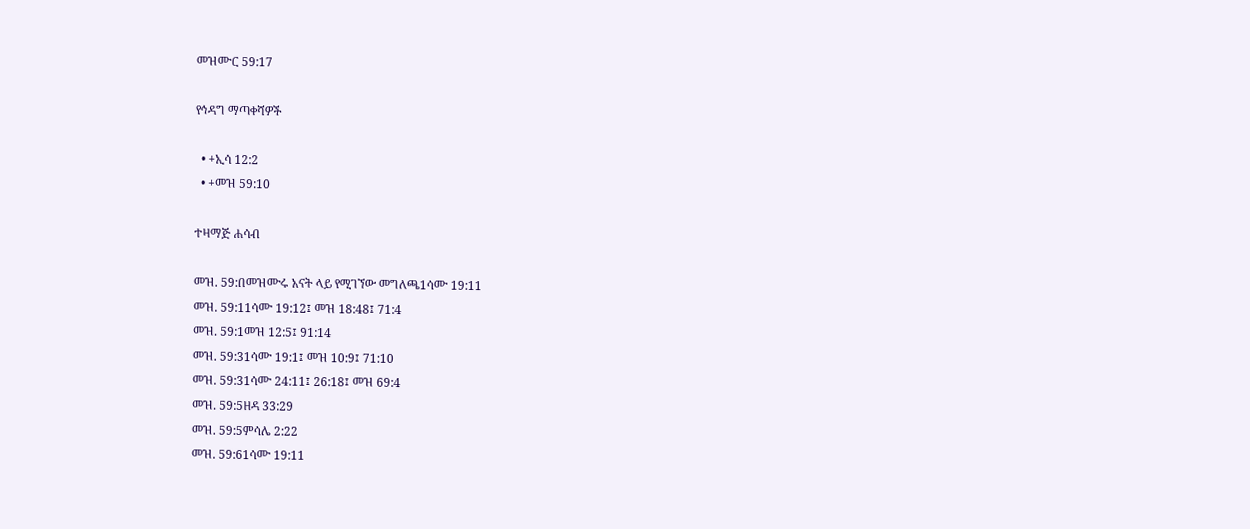መዝሙር 59:17

የኅዳግ ማጣቀሻዎች

  • +ኢሳ 12:2
  • +መዝ 59:10

ተዛማጅ ሐሳብ

መዝ. 59:በመዝሙሩ አናት ላይ የሚገኘው መግለጫ1ሳሙ 19:11
መዝ. 59:11ሳሙ 19:12፤ መዝ 18:48፤ 71:4
መዝ. 59:1መዝ 12:5፤ 91:14
መዝ. 59:31ሳሙ 19:1፤ መዝ 10:9፤ 71:10
መዝ. 59:31ሳሙ 24:11፤ 26:18፤ መዝ 69:4
መዝ. 59:5ዘዳ 33:29
መዝ. 59:5ምሳሌ 2:22
መዝ. 59:61ሳሙ 19:11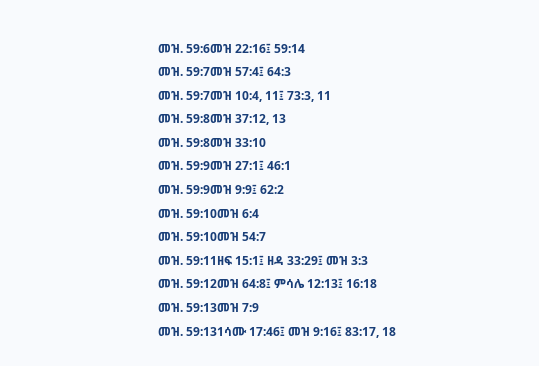መዝ. 59:6መዝ 22:16፤ 59:14
መዝ. 59:7መዝ 57:4፤ 64:3
መዝ. 59:7መዝ 10:4, 11፤ 73:3, 11
መዝ. 59:8መዝ 37:12, 13
መዝ. 59:8መዝ 33:10
መዝ. 59:9መዝ 27:1፤ 46:1
መዝ. 59:9መዝ 9:9፤ 62:2
መዝ. 59:10መዝ 6:4
መዝ. 59:10መዝ 54:7
መዝ. 59:11ዘፍ 15:1፤ ዘዳ 33:29፤ መዝ 3:3
መዝ. 59:12መዝ 64:8፤ ምሳሌ 12:13፤ 16:18
መዝ. 59:13መዝ 7:9
መዝ. 59:131ሳሙ 17:46፤ መዝ 9:16፤ 83:17, 18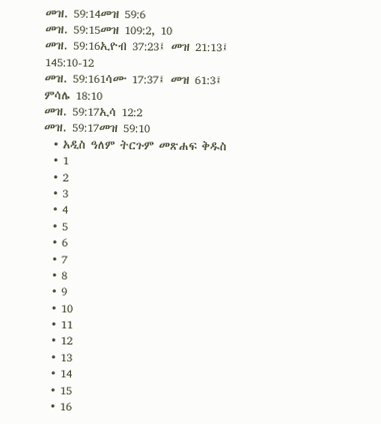መዝ. 59:14መዝ 59:6
መዝ. 59:15መዝ 109:2, 10
መዝ. 59:16ኢዮብ 37:23፤ መዝ 21:13፤ 145:10-12
መዝ. 59:161ሳሙ 17:37፤ መዝ 61:3፤ ምሳሌ 18:10
መዝ. 59:17ኢሳ 12:2
መዝ. 59:17መዝ 59:10
  • አዲስ ዓለም ትርጉም መጽሐፍ ቅዱስ
  • 1
  • 2
  • 3
  • 4
  • 5
  • 6
  • 7
  • 8
  • 9
  • 10
  • 11
  • 12
  • 13
  • 14
  • 15
  • 16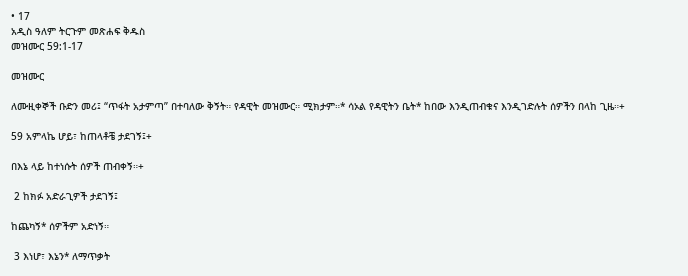• 17
አዲስ ዓለም ትርጉም መጽሐፍ ቅዱስ
መዝሙር 59:1-17

መዝሙር

ለሙዚቀኞች ቡድን መሪ፤ “ጥፋት አታምጣ” በተባለው ቅኝት። የዳዊት መዝሙር። ሚክታም።* ሳኦል የዳዊትን ቤት* ከበው እንዲጠብቁና እንዲገድሉት ሰዎችን በላከ ጊዜ።+

59 አምላኬ ሆይ፣ ከጠላቶቼ ታደገኝ፤+

በእኔ ላይ ከተነሱት ሰዎች ጠብቀኝ።+

 2 ከክፉ አድራጊዎች ታደገኝ፤

ከጨካኝ* ሰዎችም አድነኝ።

 3 እነሆ፣ እኔን* ለማጥቃት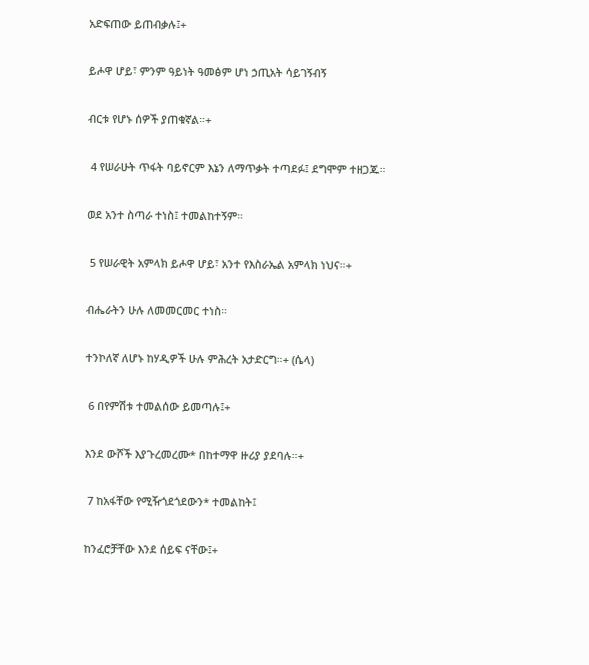አድፍጠው ይጠብቃሉ፤+

ይሖዋ ሆይ፣ ምንም ዓይነት ዓመፅም ሆነ ኃጢአት ሳይገኝብኝ

ብርቱ የሆኑ ሰዎች ያጠቁኛል።+

 4 የሠራሁት ጥፋት ባይኖርም እኔን ለማጥቃት ተጣደፉ፤ ደግሞም ተዘጋጁ።

ወደ አንተ ስጣራ ተነስ፤ ተመልከተኝም።

 5 የሠራዊት አምላክ ይሖዋ ሆይ፣ አንተ የእስራኤል አምላክ ነህና።+

ብሔራትን ሁሉ ለመመርመር ተነስ።

ተንኮለኛ ለሆኑ ከሃዲዎች ሁሉ ምሕረት አታድርግ።+ (ሴላ)

 6 በየምሽቱ ተመልሰው ይመጣሉ፤+

እንደ ውሾች እያጉረመረሙ* በከተማዋ ዙሪያ ያደባሉ።+

 7 ከአፋቸው የሚዥጎደጎደውን* ተመልከት፤

ከንፈሮቻቸው እንደ ሰይፍ ናቸው፤+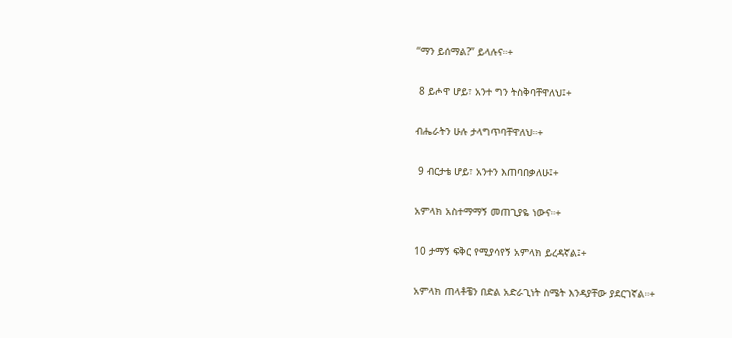“ማን ይሰማል?” ይላሉና።+

 8 ይሖዋ ሆይ፣ አንተ ግን ትስቅባቸዋለህ፤+

ብሔራትን ሁሉ ታላግጥባቸዋለህ።+

 9 ብርታቴ ሆይ፣ አንተን እጠባበቃለሁ፤+

አምላክ አስተማማኝ መጠጊያዬ ነውና።+

10 ታማኝ ፍቅር የሚያሳየኝ አምላክ ይረዳኛል፤+

አምላክ ጠላቶቼን በድል አድራጊነት ስሜት እንዳያቸው ያደርገኛል።+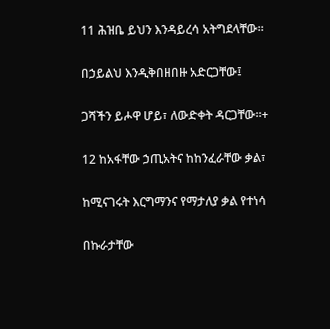11 ሕዝቤ ይህን እንዳይረሳ አትግደላቸው።

በኃይልህ እንዲቅበዘበዙ አድርጋቸው፤

ጋሻችን ይሖዋ ሆይ፣ ለውድቀት ዳርጋቸው።+

12 ከአፋቸው ኃጢአትና ከከንፈራቸው ቃል፣

ከሚናገሩት እርግማንና የማታለያ ቃል የተነሳ

በኩራታቸው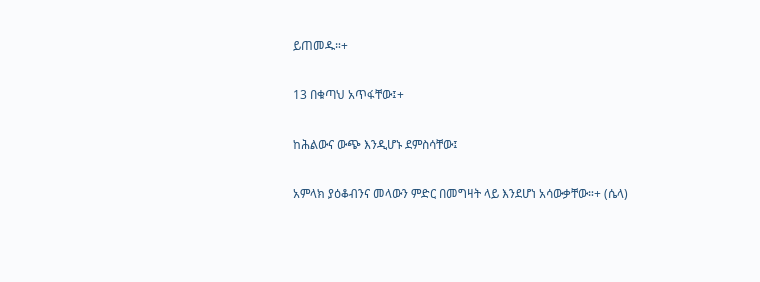ይጠመዱ።+

13 በቁጣህ አጥፋቸው፤+

ከሕልውና ውጭ እንዲሆኑ ደምስሳቸው፤

አምላክ ያዕቆብንና መላውን ምድር በመግዛት ላይ እንደሆነ አሳውቃቸው።+ (ሴላ)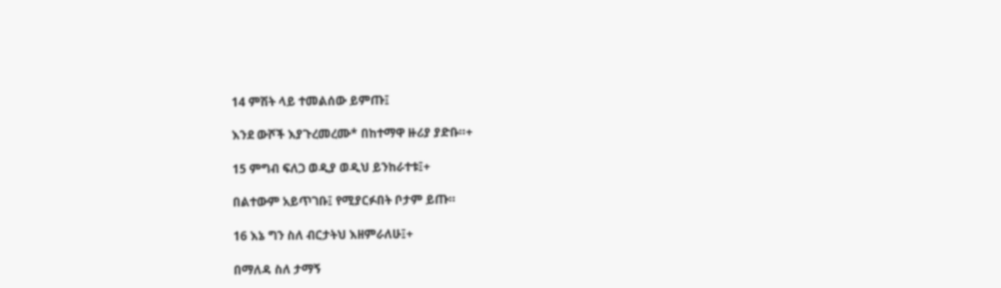14 ምሽት ላይ ተመልሰው ይምጡ፤

እንደ ውሾች እያጉረመረሙ* በከተማዋ ዙሪያ ያድቡ።+

15 ምግብ ፍለጋ ወዲያ ወዲህ ይንከራተቱ፤+

በልተውም አይጥገቡ፤ የሚያርፉበት ቦታም ይጡ።

16 እኔ ግን ስለ ብርታትህ እዘምራለሁ፤+

በማለዳ ስለ ታማኝ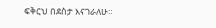ፍቅርህ በደስታ እናገራለሁ።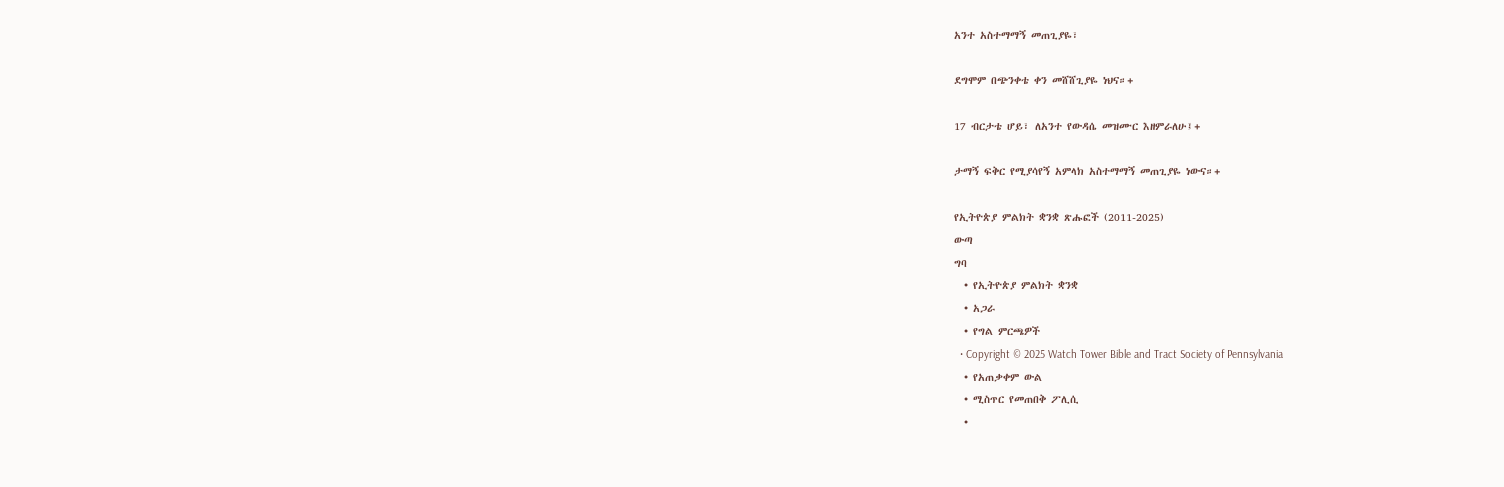አንተ አስተማማኝ መጠጊያዬ፣

ደግሞም በጭንቀቴ ቀን መሸሸጊያዬ ነህና።+

17 ብርታቴ ሆይ፣ ለአንተ የውዳሴ መዝሙር እዘምራለሁ፤+

ታማኝ ፍቅር የሚያሳየኝ አምላክ አስተማማኝ መጠጊያዬ ነውና።+

የኢትዮጵያ ምልክት ቋንቋ ጽሑፎች (2011-2025)
ውጣ
ግባ
  • የኢትዮጵያ ምልክት ቋንቋ
  • አጋራ
  • የግል ምርጫዎች
  • Copyright © 2025 Watch Tower Bible and Tract Society of Pennsylvania
  • የአጠቃቀም ውል
  • ሚስጥር የመጠበቅ ፖሊሲ
  •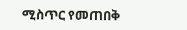ሚስጥር የመጠበቅ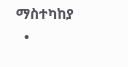ማስተካከያ
  •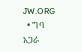JW.ORG
  • ግባ
አጋራ